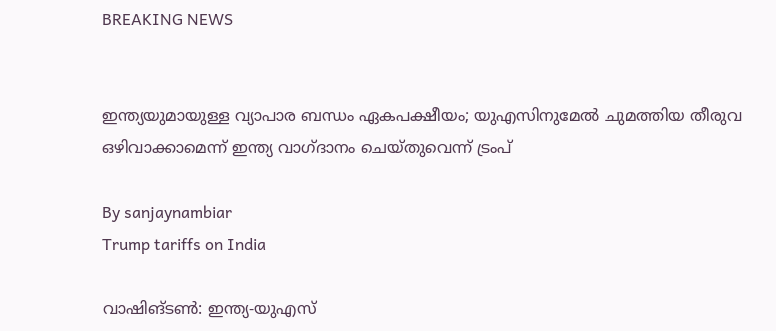BREAKING NEWS


ഇന്ത്യയുമായുള്ള വ്യാപാര ബന്ധം ഏകപക്ഷീയം; യുഎസിനുമേൽ ചുമത്തിയ തീരുവ ഒഴിവാക്കാമെന്ന് ഇന്ത്യ വാഗ്ദാനം ചെയ്തുവെന്ന് ട്രംപ്

By sanjaynambiar
Trump tariffs on India

വാഷിങ്ടണ്‍: ഇന്ത്യ-യുഎസ്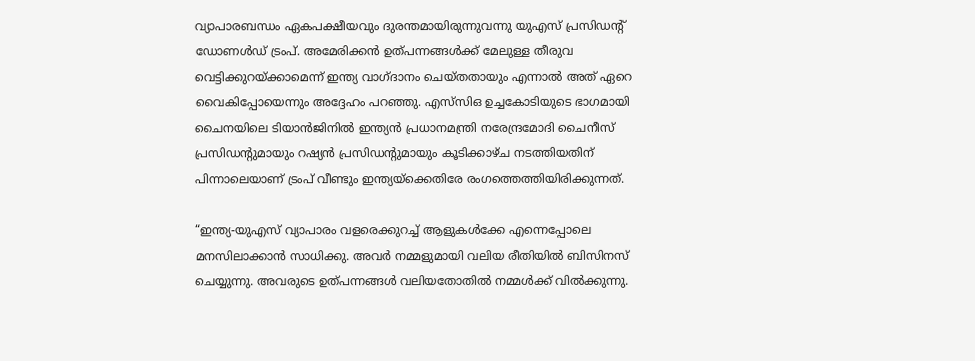വ്യാപാരബന്ധം ഏകപക്ഷീയവും ദുരന്തമായിരുന്നുവന്നു യുഎസ് പ്രസിഡന്റ് ഡോണള്‍ഡ് ട്രംപ്. അമേരിക്കന്‍ ഉത്പന്നങ്ങള്‍ക്ക് മേലുള്ള തീരുവ വെട്ടിക്കുറയ്ക്കാമെന്ന് ഇന്ത്യ വാഗ്ദാനം ചെയ്തതായും എന്നാല്‍ അത് ഏറെ വൈകിപ്പോയെന്നും അദ്ദേഹം പറഞ്ഞു. എസ്‌സിഒ ഉച്ചകോടിയുടെ ഭാഗമായി ചൈനയിലെ ടിയാന്‍ജിനില്‍ ഇന്ത്യന്‍ പ്രധാനമന്ത്രി നരേന്ദ്രമോദി ചൈനീസ് പ്രസിഡന്റുമായും റഷ്യന്‍ പ്രസിഡന്റുമായും കൂടിക്കാഴ്ച നടത്തിയതിന് പിന്നാലെയാണ് ട്രംപ് വീണ്ടും ഇന്ത്യയ്ക്കെതിരേ രംഗത്തെത്തിയിരിക്കുന്നത്.

“ഇന്ത്യ-യുഎസ് വ്യാപാരം വളരെക്കുറച്ച് ആളുകള്‍ക്കേ എന്നെപ്പോലെ മനസിലാക്കാൻ സാധിക്കു. അവര്‍ നമ്മളുമായി വലിയ രീതിയില്‍ ബിസിനസ് ചെയ്യുന്നു. അവരുടെ ഉത്പന്നങ്ങള്‍ വലിയതോതില്‍ നമ്മള്‍ക്ക് വില്‍ക്കുന്നു.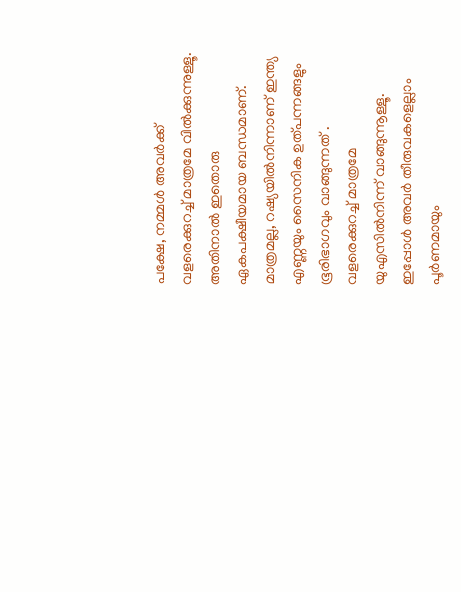പക്ഷേ, നമ്മള്‍ അവര്‍ക്ക് വളരെക്കുറച്ച് മാത്രമേ വില്‍ക്കുന്നുള്ളൂ. അതിനാൽ ഇതൊരു ഏകപക്ഷീയമായ ബന്ധമാണ്. മാത്രമല്ല, റഷ്യയില്‍നിന്നാണ് ഇന്ത്യ എണ്ണയും സൈനിക ഉത്പന്നങ്ങളും ഭൂരിഭാഗവും വാങ്ങുന്നത് . വളരെക്കുറച്ച് മാത്രമേ യുഎസില്‍നിന്ന് വാങ്ങുന്നൂള്ളൂ. ഇപ്പോള്‍ അവര്‍ തീരുവകളെല്ലാം പൂര്‍ണമായും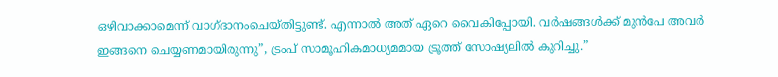ഒഴിവാക്കാമെന്ന് വാഗ്ദാനംചെയ്തിട്ടുണ്ട്. എന്നാൽ അത് ഏറെ വൈകിപ്പോയി. വര്‍ഷങ്ങള്‍ക്ക് മുന്‍പേ അവര്‍ ഇങ്ങനെ ചെയ്യണമായിരുന്നു”, ട്രംപ് സാമൂഹികമാധ്യമമായ ട്രൂത്ത് സോഷ്യലില്‍ കുറിച്ചു.”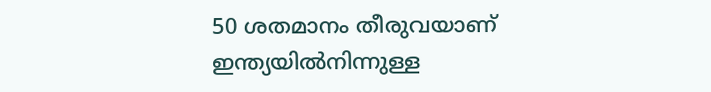50 ശതമാനം തീരുവയാണ്
ഇന്ത്യയില്‍നിന്നുള്ള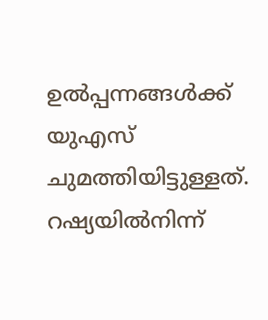ഉല്‍പ്പന്നങ്ങള്‍ക്ക് യുഎസ് ചുമത്തിയിട്ടുള്ളത്. റഷ്യയില്‍നിന്ന്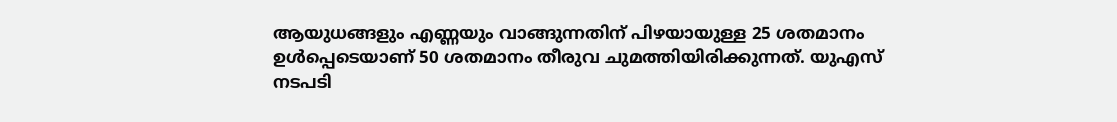ആയുധങ്ങളും എണ്ണയും വാങ്ങുന്നതിന് പിഴയായുള്ള 25 ശതമാനം ഉള്‍പ്പെടെയാണ് 50 ശതമാനം തീരുവ ചുമത്തിയിരിക്കുന്നത്. യുഎസ് നടപടി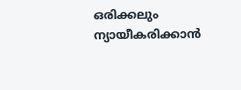ഒരിക്കലും ന്യായീകരിക്കാന്‍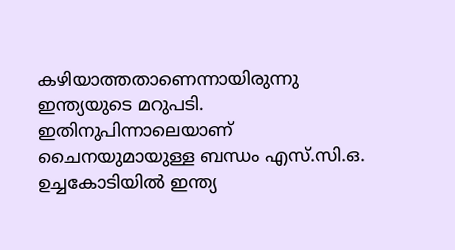കഴിയാത്തതാണെന്നായിരുന്നു ഇന്ത്യയുടെ മറുപടി. ഇതിനുപിന്നാലെയാണ് ചൈനയുമായുള്ള ബന്ധം എസ്.സി.ഒ. ഉച്ചകോടിയില്‍ ഇന്ത്യ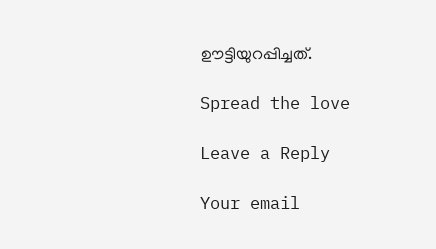ഊട്ടിയുറപ്പിച്ചത്.

Spread the love

Leave a Reply

Your email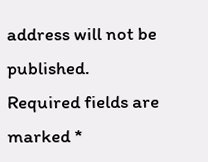address will not be published. Required fields are marked *